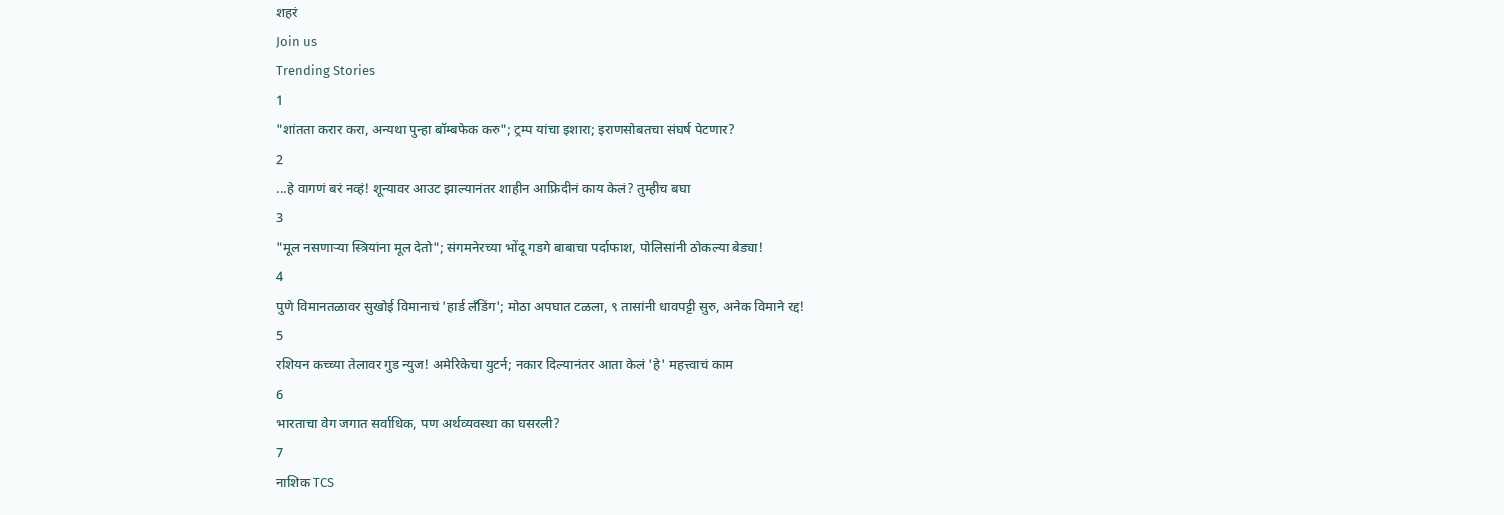शहरं
Join us
Trending Stories
1
"शांतता करार करा, अन्यथा पुन्हा बॉम्बफेक करु"; ट्रम्प यांचा इशारा; इराणसोबतचा संघर्ष पेटणार?
2
...हे वागणं बरं नव्हं! शून्यावर आउट झाल्यानंतर शाहीन आफ्रिदीनं काय केलं? तुम्हीच बघा
3
"मूल नसणाऱ्या स्त्रियांना मूल देतो"; संगमनेरच्या भोंदू गडगे बाबाचा पर्दाफाश, पोलिसांनी ठोकल्या बेड्या!
4
पुणे विमानतळावर सुखोई विमानाचं 'हार्ड लँडिंग'; मोठा अपघात टळला, ९ तासांनी धावपट्टी सुरु, अनेक विमाने रद्द!
5
रशियन कच्च्या तेलावर गुड न्युज! अमेरिकेचा युटर्न; नकार दिल्यानंतर आता केलं 'हे' महत्त्वाचं काम
6
भारताचा वेग जगात सर्वाधिक, पण अर्थव्यवस्था का घसरली?
7
नाशिक TCS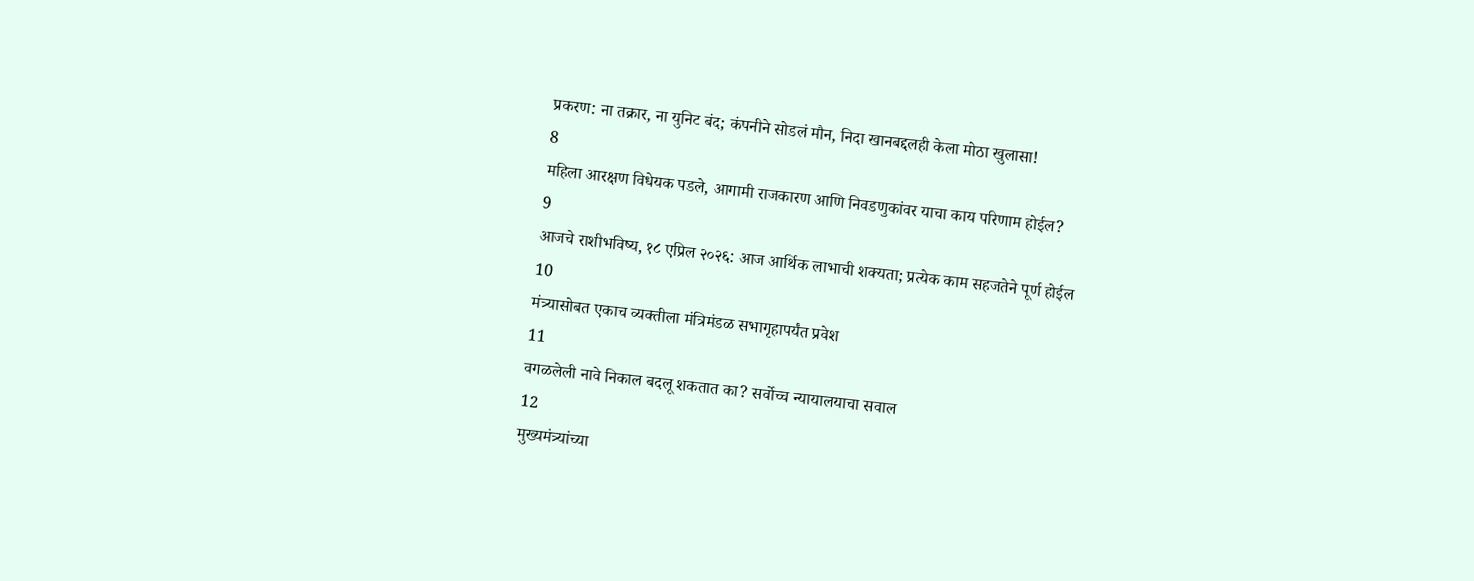प्रकरण: ना तक्रार, ना युनिट बंद; कंपनीने सोडलं मौन, निदा खानबद्दलही केला मोठा खुलासा!
8
महिला आरक्षण विधेयक पडले, आगामी राजकारण आणि निवडणुकांवर याचा काय परिणाम होईल?
9
आजचे राशीभविष्य, १८ एप्रिल २०२६: आज आर्थिक लाभाची शक्यता; प्रत्येक काम सहजतेने पूर्ण होईल
10
मंत्र्यासोबत एकाच व्यक्तीला मंत्रिमंडळ सभागृहापर्यंत प्रवेश
11
वगळलेली नावे निकाल बदलू शकतात का? सर्वोच्च न्यायालयाचा सवाल
12
मुख्यमंत्र्यांच्या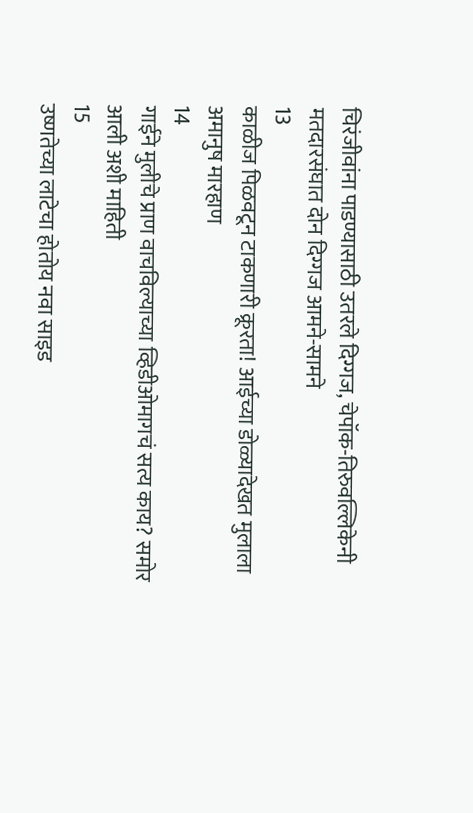चिरंजीवांना पाडण्यासाठी उतरले दिग्गज, चेपॉक-तिरुवल्लिकेनी मतदारसंघात दोन दिग्गज आमने-सामने
13
काळीज पिळवटून टाकणारी क्रूरता! आईच्या डोळ्यादेखत मुलाला अमानुष मारहाण
14
गाईने मुलीचे प्राण वाचविल्याच्या व्हिडीओमागचं सत्य काय? समोर आली अशी माहिती
15
उष्णतेच्या लाटेचा होतोय नवा साइड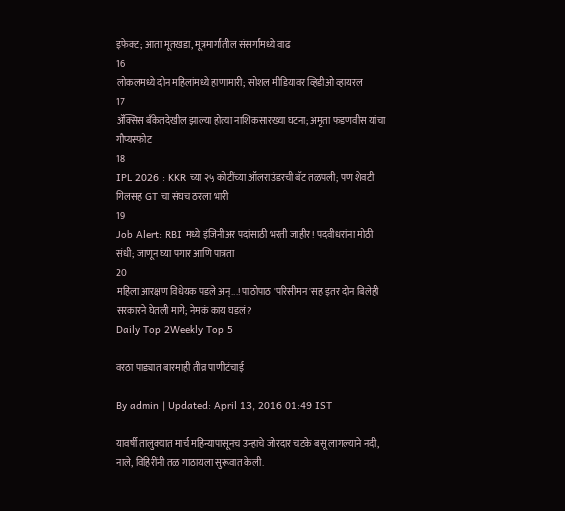इफेक्ट; आता मूतखडा, मूत्रमार्गांतील संसर्गांमध्ये वाढ
16
लोकलमध्ये दोन महिलांमध्ये हाणामारी; सोशल मीडियावर व्हिडीओ व्हायरल
17
ॲक्सिस बँकेतदेखील झाल्या होत्या नाशिकसारख्या घटना; अमृता फडणवीस यांचा गौप्यस्फोट
18
IPL 2026 : KKR च्या २५ कोटींच्या ऑलराउंडरची बॅट तळपली; पण शेवटी गिलसह GT चा संघच ठरला भारी
19
Job Alert: RBI मध्ये इंजिनीअर पदांसाठी भरती जाहीर! पदवीधरांना मोठी संधी; जाणून घ्या पगार आणि पात्रता
20
महिला आरक्षण विधेयक पडले अन्...! पाठोपाठ 'परिसीमन'सह इतर दोन बिलेही सरकारने घेतली मागे; नेमकं काय घडलं?
Daily Top 2Weekly Top 5

वरठा पाड्यात बारमाही तीव्र पाणीटंचाई

By admin | Updated: April 13, 2016 01:49 IST

यावर्षी तालुक्यात मार्च महिन्यापासूनच उन्हाचे जोरदार चटके बसू लागल्याने नदी, नाले, विहिरींनी तळ गाठायला सुरूवात केली.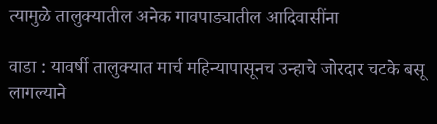त्यामुळे तालुक्यातील अनेक गावपाड्यातील आदिवासींना

वाडा : यावर्षी तालुक्यात मार्च महिन्यापासूनच उन्हाचे जोरदार चटके बसू लागल्याने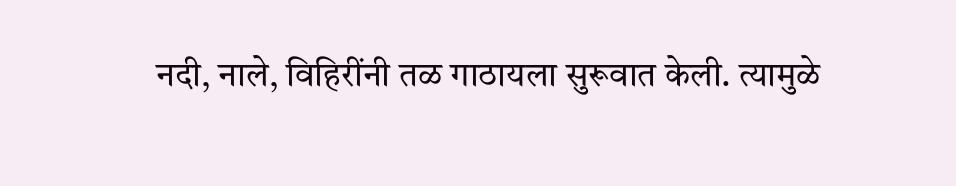नदी, नाले, विहिरींनी तळ गाठायला सुरूवात केली. त्यामुळे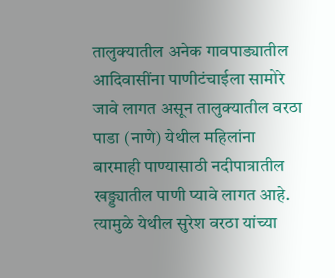तालुक्यातील अनेक गावपाड्यातील आदिवासींना पाणीटंचाईला सामोरे जावे लागत असून तालुक्यातील वरठा पाडा (नाणे) येथील महिलांना बारमाही पाण्यासाठी नदीपात्रातील खड्ड्यातील पाणी प्यावे लागत आहे. त्यामुळे येथील सुरेश वरठा यांच्या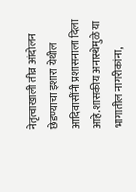नेतृत्वाखाली तीव्र आंदोलन छेडण्याचा इशारा येथील आदिवासींनी प्रशासनाला दिला आहे.शासकीय अनास्थेमुळे या भागातील नागरीकांना,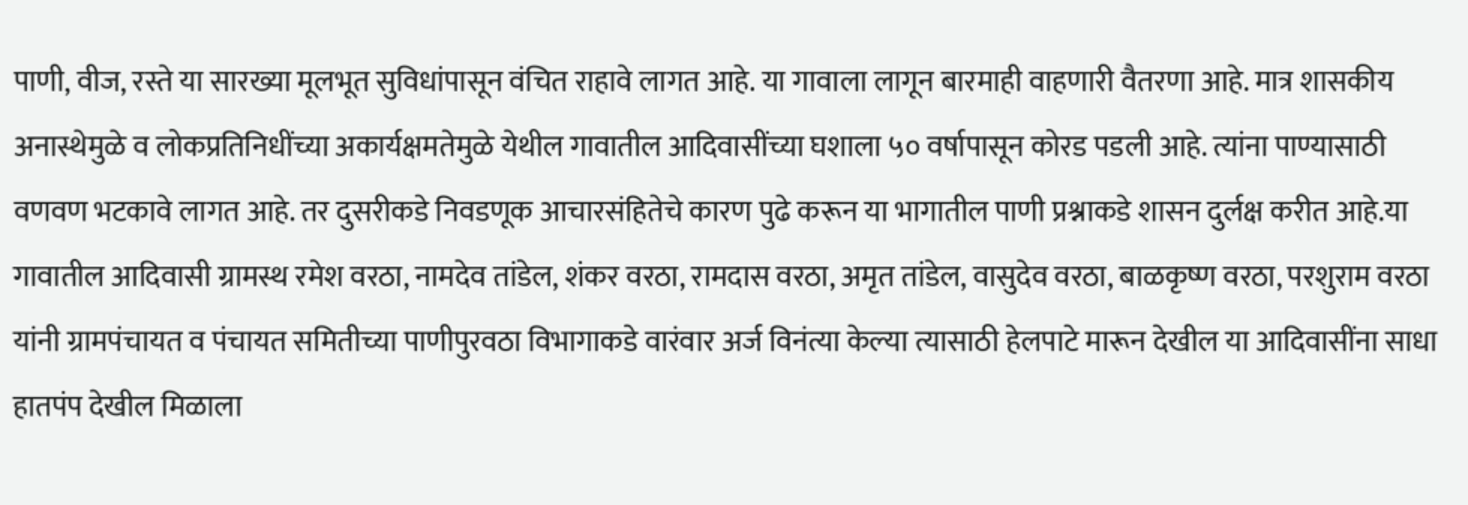पाणी, वीज, रस्ते या सारख्या मूलभूत सुविधांपासून वंचित राहावे लागत आहे. या गावाला लागून बारमाही वाहणारी वैतरणा आहे. मात्र शासकीय अनास्थेमुळे व लोकप्रतिनिधींच्या अकार्यक्षमतेमुळे येथील गावातील आदिवासींच्या घशाला ५० वर्षापासून कोरड पडली आहे. त्यांना पाण्यासाठी वणवण भटकावे लागत आहे. तर दुसरीकडे निवडणूक आचारसंहितेचे कारण पुढे करून या भागातील पाणी प्रश्नाकडे शासन दुर्लक्ष करीत आहे.या गावातील आदिवासी ग्रामस्थ रमेश वरठा, नामदेव तांडेल, शंकर वरठा, रामदास वरठा, अमृत तांडेल, वासुदेव वरठा, बाळकृष्ण वरठा, परशुराम वरठा यांनी ग्रामपंचायत व पंचायत समितीच्या पाणीपुरवठा विभागाकडे वारंवार अर्ज विनंत्या केल्या त्यासाठी हेलपाटे मारून देखील या आदिवासींना साधा हातपंप देखील मिळाला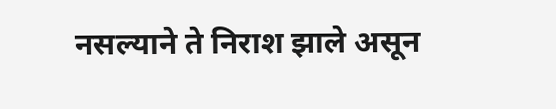नसल्याने ते निराश झाले असून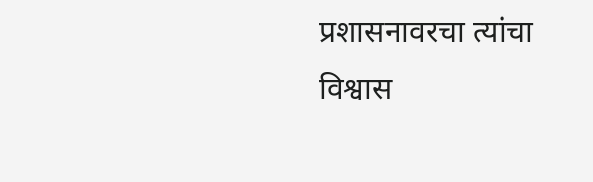प्रशासनावरचा त्यांचा विश्वास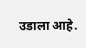उडाला आहे.